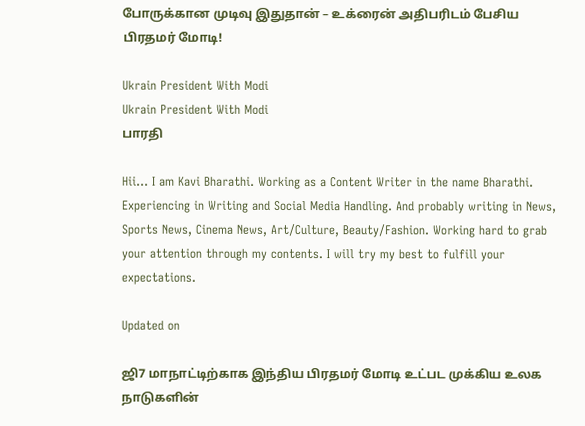போருக்கான முடிவு இதுதான் – உக்ரைன் அதிபரிடம் பேசிய பிரதமர் மோடி!

Ukrain President With Modi
Ukrain President With Modi
பாரதி

Hii… I am Kavi Bharathi. Working as a Content Writer in the name Bharathi. Experiencing in Writing and Social Media Handling. And probably writing in News, Sports News, Cinema News, Art/Culture, Beauty/Fashion. Working hard to grab your attention through my contents. I will try my best to fulfill your expectations.

Updated on

ஜி7 மாநாட்டிற்காக இந்திய பிரதமர் மோடி உட்பட முக்கிய உலக நாடுகளின்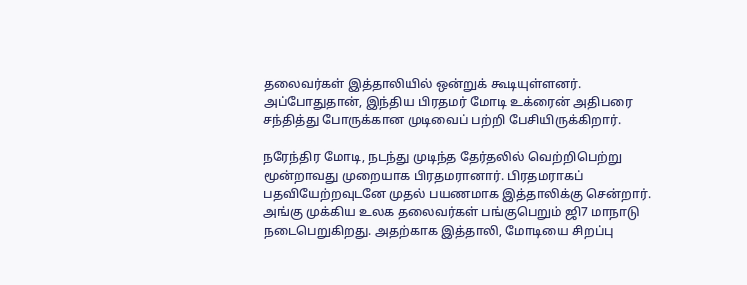தலைவர்கள் இத்தாலியில் ஒன்றுக் கூடியுள்ளனர். அப்போதுதான், இந்திய பிரதமர் மோடி உக்ரைன் அதிபரை சந்தித்து போருக்கான முடிவைப் பற்றி பேசியிருக்கிறார்.

நரேந்திர மோடி, நடந்து முடிந்த தேர்தலில் வெற்றிபெற்று மூன்றாவது முறையாக பிரதமரானார். பிரதமராகப் பதவியேற்றவுடனே முதல் பயணமாக இத்தாலிக்கு சென்றார். அங்கு முக்கிய உலக தலைவர்கள் பங்குபெறும் ஜி7 மாநாடு நடைபெறுகிறது. அதற்காக இத்தாலி, மோடியை சிறப்பு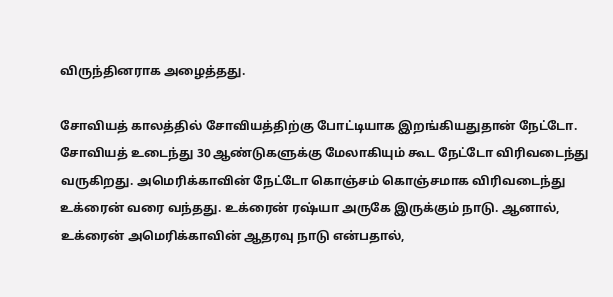விருந்தினராக அழைத்தது.

சோவியத் காலத்தில் சோவியத்திற்கு போட்டியாக இறங்கியதுதான் நேட்டோ. சோவியத் உடைந்து 30 ஆண்டுகளுக்கு மேலாகியும் கூட நேட்டோ விரிவடைந்து வருகிறது. அமெரிக்காவின் நேட்டோ கொஞ்சம் கொஞ்சமாக விரிவடைந்து உக்ரைன் வரை வந்தது. உக்ரைன் ரஷ்யா அருகே இருக்கும் நாடு. ஆனால், உக்ரைன் அமெரிக்காவின் ஆதரவு நாடு என்பதால்,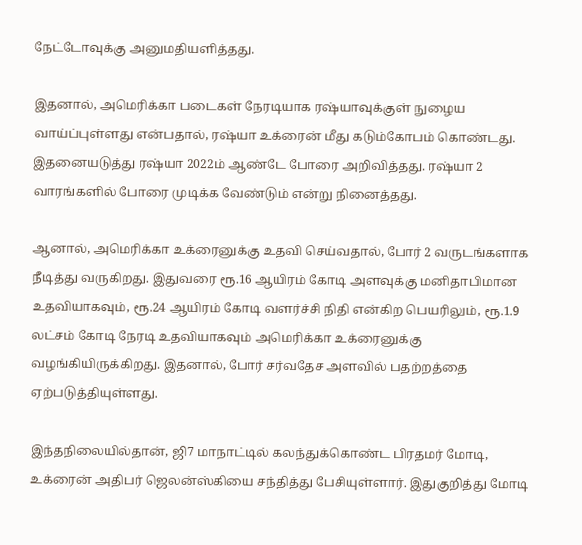நேட்டோவுக்கு அனுமதியளித்தது.

இதனால், அமெரிக்கா படைகள் நேரடியாக ரஷ்யாவுக்குள் நுழைய வாய்ப்புள்ளது என்பதால், ரஷ்யா உக்ரைன் மீது கடும்கோபம் கொண்டது. இதனையடுத்து ரஷ்யா 2022ம் ஆண்டே போரை அறிவித்தது. ரஷ்யா 2 வாரங்களில் போரை முடிக்க வேண்டும் என்று நினைத்தது.

ஆனால், அமெரிக்கா உக்ரைனுக்கு உதவி செய்வதால், போர் 2 வருடங்களாக நீடித்து வருகிறது. இதுவரை ரூ.16 ஆயிரம் கோடி அளவுக்கு மனிதாபிமான உதவியாகவும், ரூ.24 ஆயிரம் கோடி வளர்ச்சி நிதி என்கிற பெயரிலும், ரூ.1.9 லட்சம் கோடி நேரடி உதவியாகவும் அமெரிக்கா உக்ரைனுக்கு வழங்கியிருக்கிறது. இதனால், போர் சர்வதேச அளவில் பதற்றத்தை ஏற்படுத்தியுள்ளது.

இந்தநிலையில்தான், ஜி7 மாநாட்டில் கலந்துக்கொண்ட பிரதமர் மோடி, உக்ரைன் அதிபர் ஜெலன்ஸ்கியை சந்தித்து பேசியுள்ளார். இதுகுறித்து மோடி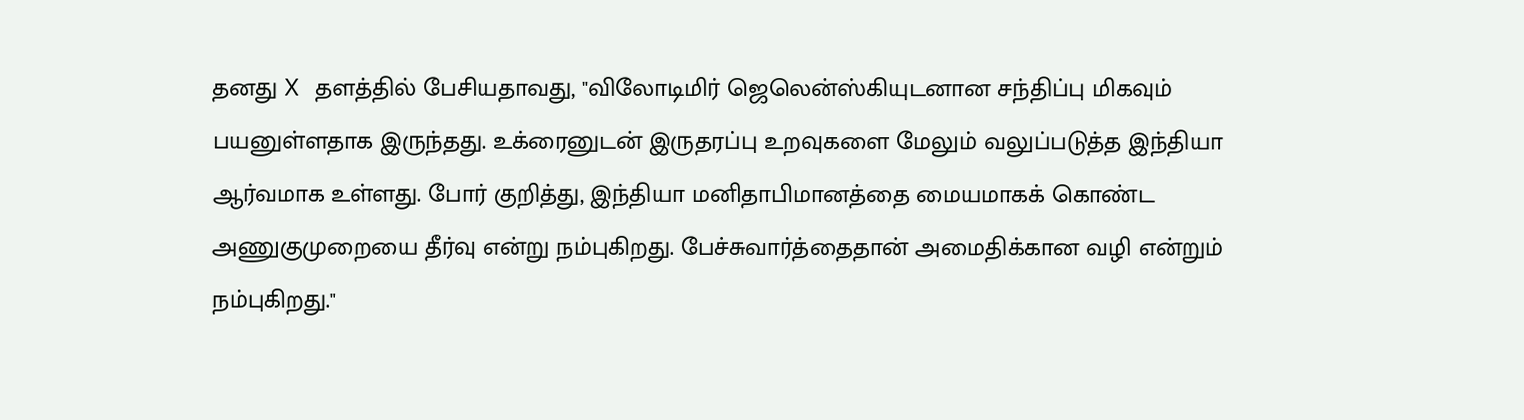தனது X தளத்தில் பேசியதாவது, "விலோடிமிர் ஜெலென்ஸ்கியுடனான சந்திப்பு மிகவும் பயனுள்ளதாக இருந்தது. உக்ரைனுடன் இருதரப்பு உறவுகளை மேலும் வலுப்படுத்த இந்தியா ஆர்வமாக உள்ளது. போர் குறித்து, இந்தியா மனிதாபிமானத்தை மையமாகக் கொண்ட அணுகுமுறையை தீர்வு என்று நம்புகிறது. பேச்சுவார்த்தைதான் அமைதிக்கான வழி என்றும் நம்புகிறது."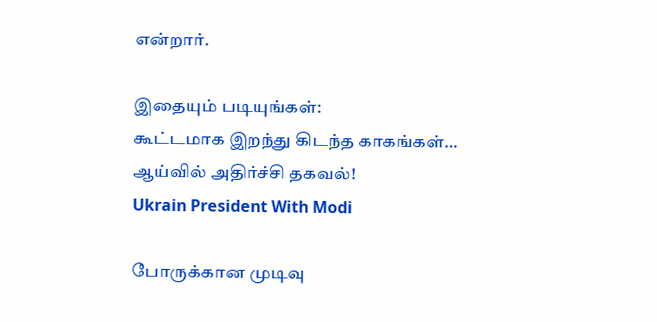என்றார்.

இதையும் படியுங்கள்:
கூட்டமாக இறந்து கிடந்த காகங்கள்… ஆய்வில் அதிர்ச்சி தகவல்!
Ukrain President With Modi

போருக்கான முடிவு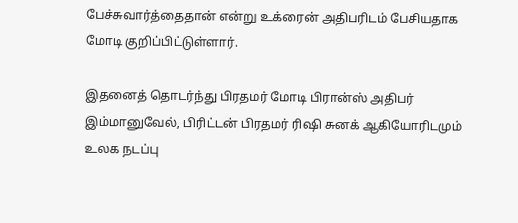பேச்சுவார்த்தைதான் என்று உக்ரைன் அதிபரிடம் பேசியதாக மோடி குறிப்பிட்டுள்ளார்.

இதனைத் தொடர்ந்து பிரதமர் மோடி பிரான்ஸ் அதிபர் இம்மானுவேல், பிரிட்டன் பிரதமர் ரிஷி சுனக் ஆகியோரிடமும் உலக நடப்பு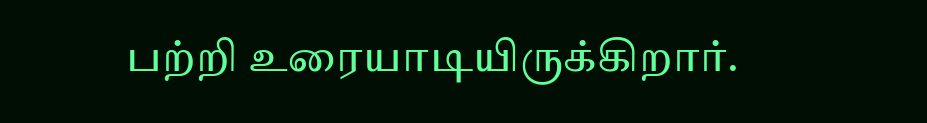பற்றி உரையாடியிருக்கிறார்.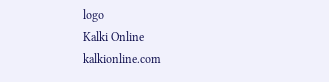logo
Kalki Online
kalkionline.com